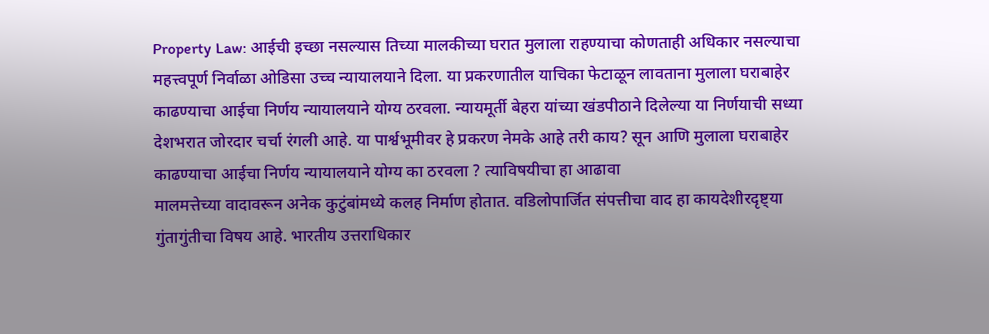Property Law: आईची इच्छा नसल्यास तिच्या मालकीच्या घरात मुलाला राहण्याचा कोणताही अधिकार नसल्याचा महत्त्वपूर्ण निर्वाळा ओडिसा उच्च न्यायालयाने दिला. या प्रकरणातील याचिका फेटाळून लावताना मुलाला घराबाहेर काढण्याचा आईचा निर्णय न्यायालयाने योग्य ठरवला. न्यायमूर्ती बेहरा यांच्या खंडपीठाने दिलेल्या या निर्णयाची सध्या देशभरात जोरदार चर्चा रंगली आहे. या पार्श्वभूमीवर हे प्रकरण नेमके आहे तरी काय? सून आणि मुलाला घराबाहेर काढण्याचा आईचा निर्णय न्यायालयाने योग्य का ठरवला ? त्याविषयीचा हा आढावा
मालमत्तेच्या वादावरून अनेक कुटुंबांमध्ये कलह निर्माण होतात. वडिलोपार्जित संपत्तीचा वाद हा कायदेशीरदृष्ट्या गुंतागुंतीचा विषय आहे. भारतीय उत्तराधिकार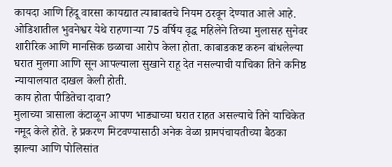कायदा आणि हिंदू वारसा कायद्यात त्याबाबतचे नियम ठरवून देण्यात आले आहे. ओडिशातील भुवनेश्वर येथे राहणाऱ्या 75 वर्षिय वृद्ध महिलेने तिच्या मुलासह सुनेवर शारीरिक आणि मानसिक छळाचा आरोप केला होता. काबाडकष्ट करुन बांधलेल्या घरात मुलगा आणि सून आपल्याला सुखाने राहू देत नसल्याची याचिका तिने कनिष्ठ न्यायालयात दाखल केली होती.
काय होता पीडितेचा दावा?
मुलाच्या त्रासाला कंटाळून आपण भाड्याच्या घरात राहत असल्याचे तिने याचिकेत नमूद केले होते. हे प्रकरण मिटवण्यासाठी अनेक वेळा ग्रामपंचायतीच्या बैठका झाल्या आणि पोलिसांत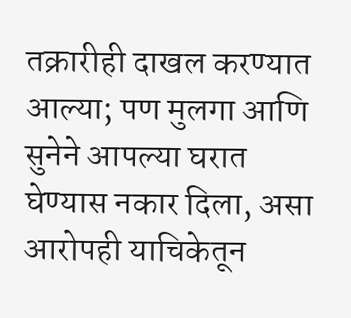तक्रारीही दाखल करण्यात आल्या; पण मुलगा आणि सुनेने आपल्या घरात घेण्यास नकार दिला, असा आरोपही याचिकेतून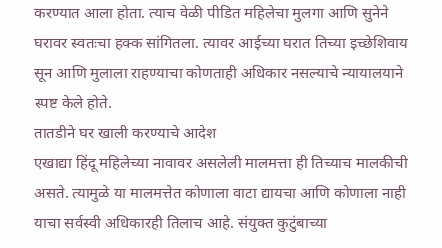करण्यात आला होता. त्याच वेळी पीडित महिलेचा मुलगा आणि सुनेने घरावर स्वतःचा हक्क सांगितला. त्यावर आईच्या घरात तिच्या इच्छेशिवाय सून आणि मुलाला राहण्याचा कोणताही अधिकार नसल्याचे न्यायालयाने स्पष्ट केले होते.
तातडीने घर खाली करण्याचे आदेश
एखाद्या हिंदू महिलेच्या नावावर असलेली मालमत्ता ही तिच्याच मालकीची असते. त्यामुळे या मालमत्तेत कोणाला वाटा द्यायचा आणि कोणाला नाही याचा सर्वस्वी अधिकारही तिलाच आहे. संयुक्त कुटुंबाच्या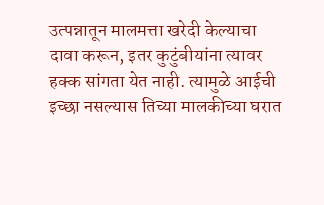उत्पन्नातून मालमत्ता खरेदी केल्याचा दावा करून, इतर कुटुंबीयांना त्यावर हक्क सांगता येत नाही. त्यामुळे आईची इच्छा नसल्यास तिच्या मालकीच्या घरात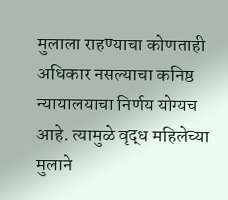मुलाला राहण्याचा कोणताही अधिकार नसल्याचा कनिष्ठ न्यायालयाचा निर्णय योग्यच आहे. त्यामुळे वृद्ध महिलेच्या मुलाने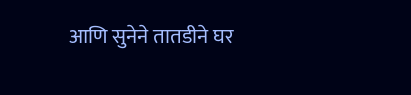आणि सुनेने तातडीने घर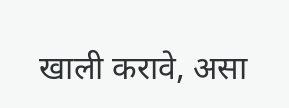खाली करावे, असा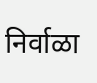निर्वाळा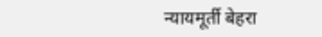न्यायमूर्ती बेहरा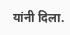यांनी दिला.